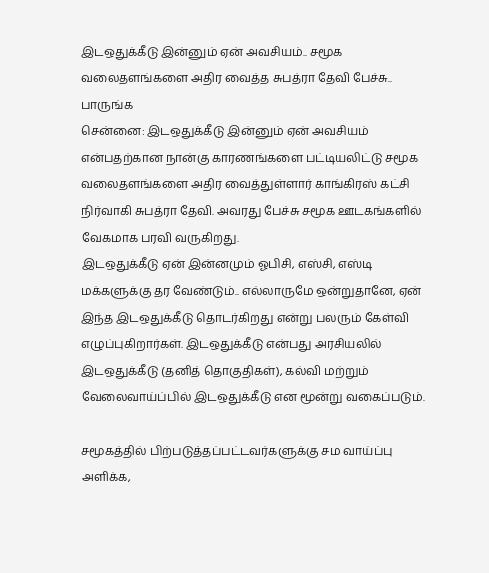இடஒதுக்கீடு இன்னும் ஏன் அவசியம்.. சமூக வலைதளங்களை அதிர வைத்த சுபத்ரா தேவி பேச்சு.. பாருங்க
சென்னை: இடஒதுக்கீடு இன்னும் ஏன் அவசியம் என்பதற்கான நான்கு காரணங்களை பட்டியலிட்டு சமூக வலைதளங்களை அதிர வைத்துள்ளார் காங்கிரஸ் கட்சி நிர்வாகி சுபத்ரா தேவி. அவரது பேச்சு சமூக ஊடகங்களில் வேகமாக பரவி வருகிறது.
இடஒதுக்கீடு ஏன் இன்னமும் ஓபிசி, எஸ்சி, எஸ்டி மக்களுக்கு தர வேண்டும்.. எல்லாருமே ஒன்றுதானே, ஏன் இந்த இடஒதுக்கீடு தொடர்கிறது என்று பலரும் கேள்வி எழுப்புகிறார்கள். இடஒதுக்கீடு என்பது அரசியலில் இடஒதுக்கீடு (தனித் தொகுதிகள்), கல்வி மற்றும் வேலைவாய்ப்பில் இடஒதுக்கீடு என மூன்று வகைப்படும்.

சமூகத்தில் பிற்படுத்தப்பட்டவர்களுக்கு சம வாய்ப்பு அளிக்க,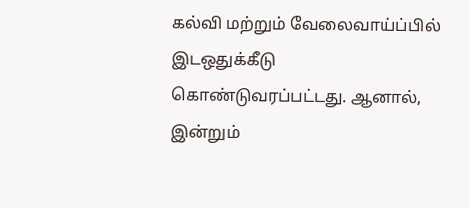கல்வி மற்றும் வேலைவாய்ப்பில் இடஒதுக்கீடு கொண்டுவரப்பட்டது. ஆனால், இன்றும்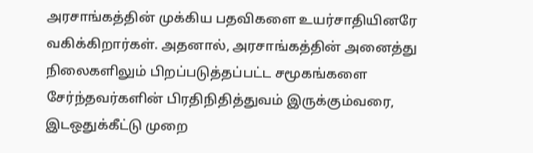அரசாங்கத்தின் முக்கிய பதவிகளை உயர்சாதியினரே வகிக்கிறார்கள். அதனால், அரசாங்கத்தின் அனைத்து நிலைகளிலும் பிறப்படுத்தப்பட்ட சமூகங்களை சேர்ந்தவர்களின் பிரதிநிதித்துவம் இருக்கும்வரை, இடஒதுக்கீட்டு முறை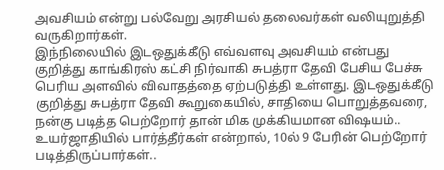அவசியம் என்று பல்வேறு அரசியல் தலைவர்கள் வலியுறுத்தி வருகிறார்கள்.
இந்நிலையில் இடஒதுக்கீடு எவ்வளவு அவசியம் என்பது குறித்து காங்கிரஸ் கட்சி நிர்வாகி சுபத்ரா தேவி பேசிய பேச்சு பெரிய அளவில் விவாதத்தை ஏற்படுத்தி உள்ளது. இடஒதுக்கீடு குறித்து சுபத்ரா தேவி கூறுகையில், சாதியை பொறுத்தவரை, நன்கு படித்த பெற்றோர் தான் மிக முக்கியமான விஷயம்.. உயர்ஜாதியில் பார்த்தீர்கள் என்றால், 10ல் 9 பேரின் பெற்றோர் படித்திருப்பார்கள்..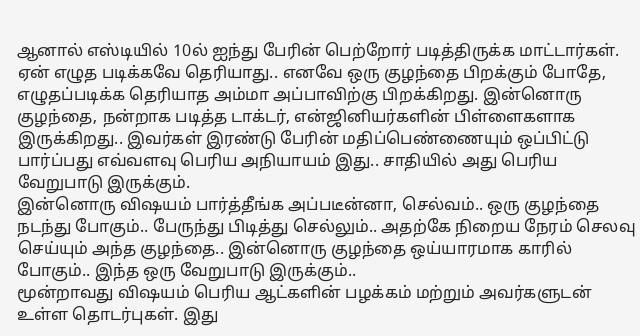ஆனால் எஸ்டியில் 10ல் ஐந்து பேரின் பெற்றோர் படித்திருக்க மாட்டார்கள். ஏன் எழுத படிக்கவே தெரியாது.. எனவே ஒரு குழந்தை பிறக்கும் போதே, எழுதப்படிக்க தெரியாத அம்மா அப்பாவிற்கு பிறக்கிறது. இன்னொரு குழந்தை, நன்றாக படித்த டாக்டர், என்ஜினியர்களின் பிள்ளைகளாக இருக்கிறது.. இவர்கள் இரண்டு பேரின் மதிப்பெண்ணையும் ஒப்பிட்டு பார்ப்பது எவ்வளவு பெரிய அநியாயம் இது.. சாதியில் அது பெரிய வேறுபாடு இருக்கும்.
இன்னொரு விஷயம் பார்த்தீங்க அப்படீன்னா, செல்வம்.. ஒரு குழந்தை நடந்து போகும்.. பேருந்து பிடித்து செல்லும்.. அதற்கே நிறைய நேரம் செலவு செய்யும் அந்த குழந்தை.. இன்னொரு குழந்தை ஒய்யாரமாக காரில் போகும்.. இந்த ஒரு வேறுபாடு இருக்கும்..
மூன்றாவது விஷயம் பெரிய ஆட்களின் பழக்கம் மற்றும் அவர்களுடன் உள்ள தொடர்புகள். இது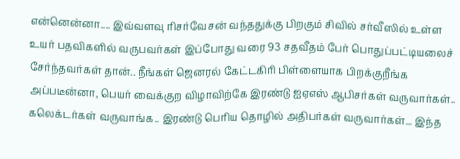என்னென்னா.... இவ்வளவு ரிசர்வேசன் வந்ததுக்கு பிறகும் சிவில் சர்வீஸில் உள்ள உயர் பதவிகளில் வருபவர்கள் இப்போது வரை 93 சதவீதம் பேர் பொதுப்பட்டியலைச் சேர்ந்தவர்கள் தான்.. நீங்கள் ஜெனரல் கேட்டகிரி பிள்ளையாக பிறக்குறீங்க அப்படீன்னா, பெயர் வைக்குற விழாவிற்கே இரண்டு ஐஏஎஸ் ஆபிசர்கள் வருவார்கள்.. கலெக்டர்கள் வருவாங்க.. இரண்டு பெரிய தொழில் அதிபர்கள் வருவார்கள்... இந்த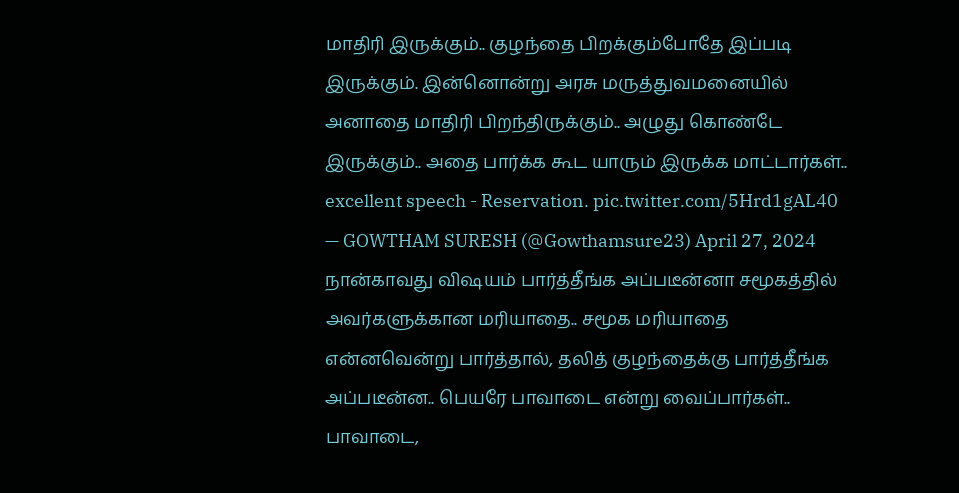மாதிரி இருக்கும்.. குழந்தை பிறக்கும்போதே இப்படி இருக்கும். இன்னொன்று அரசு மருத்துவமனையில் அனாதை மாதிரி பிறந்திருக்கும்.. அழுது கொண்டே இருக்கும்.. அதை பார்க்க கூட யாரும் இருக்க மாட்டார்கள்..
excellent speech - Reservation. pic.twitter.com/5Hrd1gAL40
— GOWTHAM SURESH (@Gowthamsure23) April 27, 2024
நான்காவது விஷயம் பார்த்தீங்க அப்படீன்னா சமூகத்தில் அவர்களுக்கான மரியாதை.. சமூக மரியாதை என்னவென்று பார்த்தால், தலித் குழந்தைக்கு பார்த்தீங்க அப்படீன்ன.. பெயரே பாவாடை என்று வைப்பார்கள்.. பாவாடை,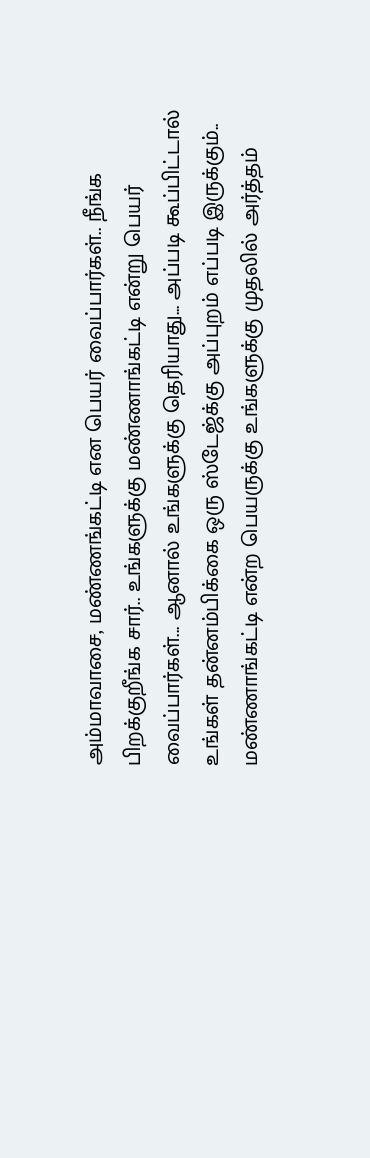அம்மாவாசை, மண்ணங்கட்டி என பெயர் வைப்பார்கள்.. நீங்க பிறக்குறீங்க சார்.. உங்களுக்கு மண்ணாங்கட்டி என்று பெயர் வைப்பார்கள்... ஆனால் உங்களுக்கு தெரியாது... அப்படி கூப்பிட்டால் உங்கள் தன்னம்பிக்கை ஒரு ஸ்டேஜ்க்கு அப்புறம் எப்படி இருக்கும்..
மண்ணாங்கட்டி என்ற பெயருக்கு உங்களுக்கு முதலில் அர்த்தம்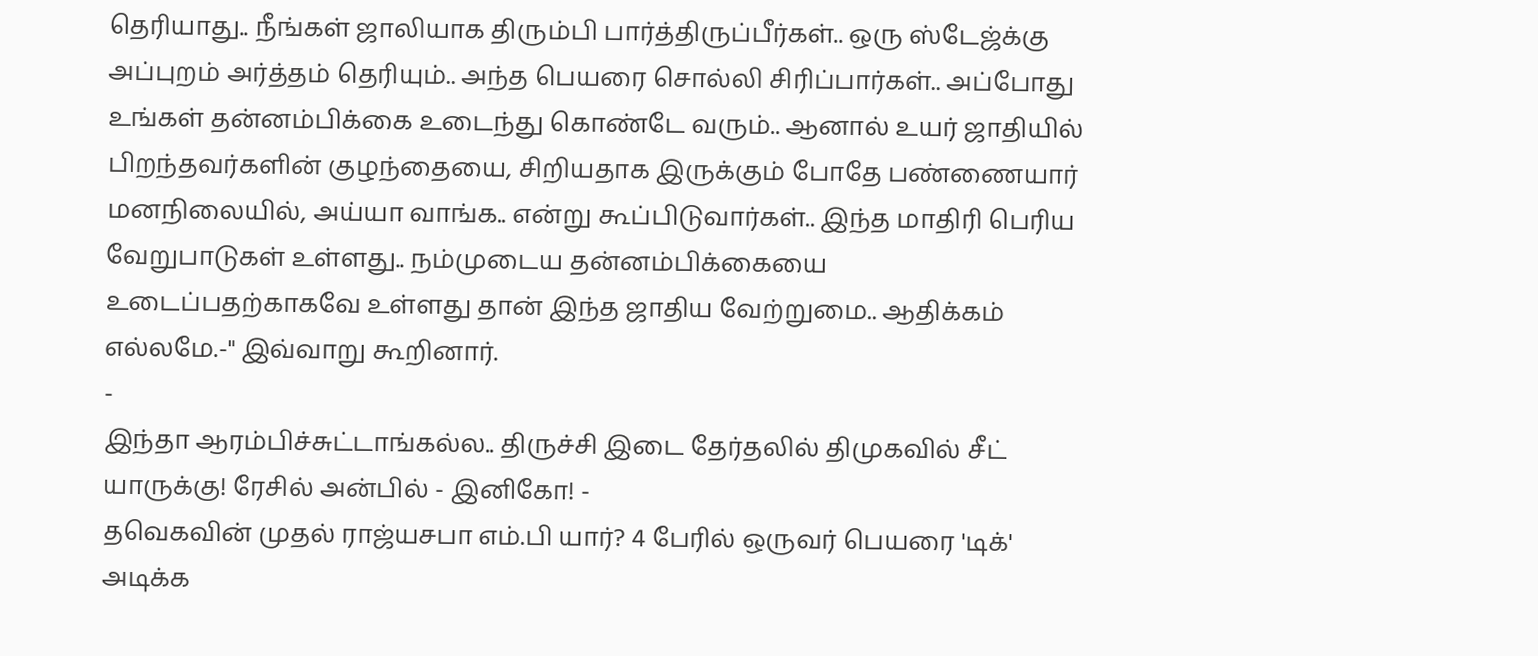தெரியாது.. நீங்கள் ஜாலியாக திரும்பி பார்த்திருப்பீர்கள்.. ஒரு ஸ்டேஜ்க்கு அப்புறம் அர்த்தம் தெரியும்.. அந்த பெயரை சொல்லி சிரிப்பார்கள்.. அப்போது உங்கள் தன்னம்பிக்கை உடைந்து கொண்டே வரும்.. ஆனால் உயர் ஜாதியில் பிறந்தவர்களின் குழந்தையை, சிறியதாக இருக்கும் போதே பண்ணையார் மனநிலையில், அய்யா வாங்க.. என்று கூப்பிடுவார்கள்.. இந்த மாதிரி பெரிய வேறுபாடுகள் உள்ளது.. நம்முடைய தன்னம்பிக்கையை உடைப்பதற்காகவே உள்ளது தான் இந்த ஜாதிய வேற்றுமை.. ஆதிக்கம் எல்லமே.-" இவ்வாறு கூறினார்.
-
இந்தா ஆரம்பிச்சுட்டாங்கல்ல.. திருச்சி இடை தேர்தலில் திமுகவில் சீட் யாருக்கு! ரேசில் அன்பில் - இனிகோ! -
தவெகவின் முதல் ராஜ்யசபா எம்.பி யார்? 4 பேரில் ஒருவர் பெயரை 'டிக்' அடிக்க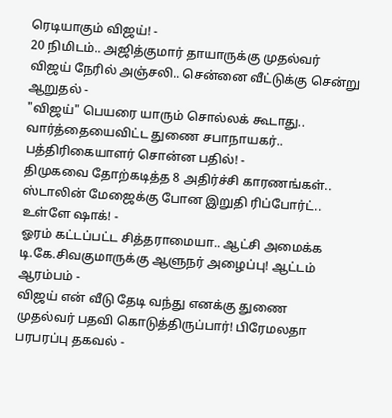ரெடியாகும் விஜய்! -
20 நிமிடம்.. அஜித்குமார் தாயாருக்கு முதல்வர் விஜய் நேரில் அஞ்சலி.. சென்னை வீட்டுக்கு சென்று ஆறுதல் -
"விஜய்" பெயரை யாரும் சொல்லக் கூடாது.. வார்த்தையைவிட்ட துணை சபாநாயகர்.. பத்திரிகையாளர் சொன்ன பதில்! -
திமுகவை தோற்கடித்த 8 அதிர்ச்சி காரணங்கள்.. ஸ்டாலின் மேஜைக்கு போன இறுதி ரிப்போர்ட்.. உள்ளே ஷாக்! -
ஓரம் கட்டப்பட்ட சித்தராமையா.. ஆட்சி அமைக்க டி.கே.சிவகுமாருக்கு ஆளுநர் அழைப்பு! ஆட்டம் ஆரம்பம் -
விஜய் என் வீடு தேடி வந்து எனக்கு துணை முதல்வர் பதவி கொடுத்திருப்பார்! பிரேமலதா பரபரப்பு தகவல் -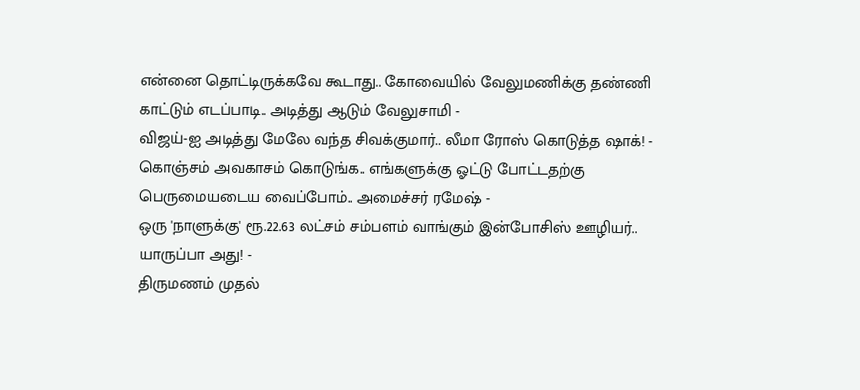என்னை தொட்டிருக்கவே கூடாது.. கோவையில் வேலுமணிக்கு தண்ணி காட்டும் எடப்பாடி.. அடித்து ஆடும் வேலுசாமி -
விஜய்-ஐ அடித்து மேலே வந்த சிவக்குமார்.. லீமா ரோஸ் கொடுத்த ஷாக்! -
கொஞ்சம் அவகாசம் கொடுங்க.. எங்களுக்கு ஓட்டு போட்டதற்கு பெருமையடைய வைப்போம்.. அமைச்சர் ரமேஷ் -
ஒரு 'நாளுக்கு' ரூ.22.63 லட்சம் சம்பளம் வாங்கும் இன்போசிஸ் ஊழியர்.. யாருப்பா அது! -
திருமணம் முதல்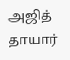அஜித் தாயார்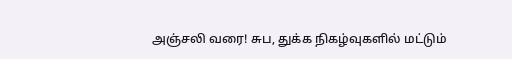அஞ்சலி வரை! சுப, துக்க நிகழ்வுகளில் மட்டும்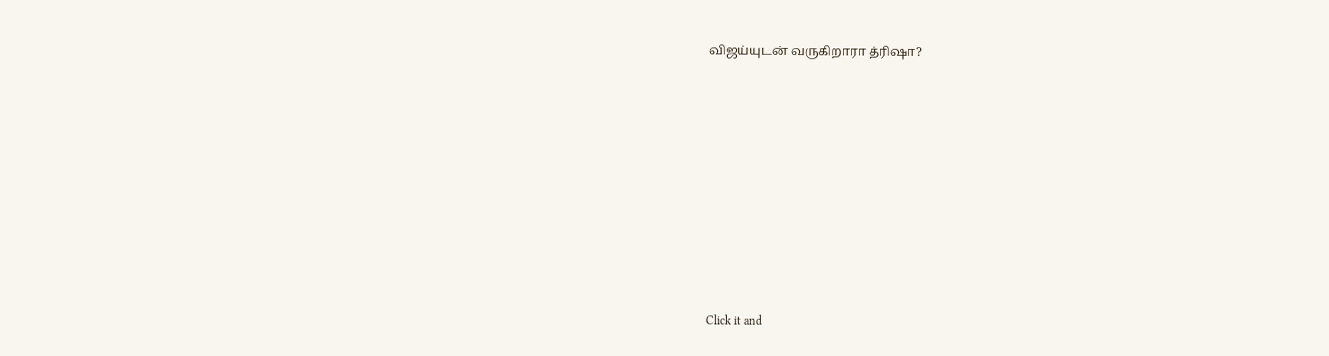விஜய்யுடன் வருகிறாரா த்ரிஷா?












Click it and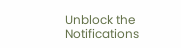Unblock the Notifications